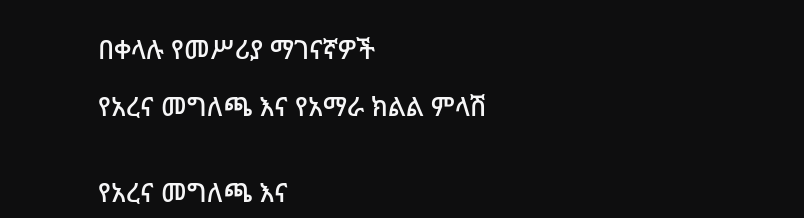በቀላሉ የመሥሪያ ማገናኛዎች

የአረና መግለጫ እና የአማራ ክልል ምላሽ


የአረና መግለጫ እና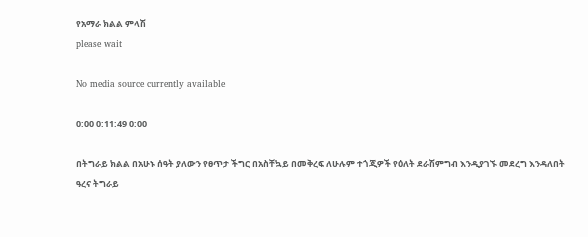የአማራ ክልል ምላሽ
please wait

No media source currently available

0:00 0:11:49 0:00

በትግራይ ክልል በአሁኑ ሰዓት ያለውን የፀጥታ ችግር በአስቸኳይ በመቅረፍ ለሁሉም ተጎጂዎች የዕለት ደራሽምግብ እንዲያገኙ መደረግ እንዳለበት ዓረና ትግራይ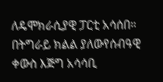ለዴሞክራሲያዊ ፓርቲ አሳሰበ። በትግራይ ክልል ያለውየሰብዓዊ ቀውስ እጅግ አሳሳቢ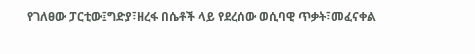የገለፀው ፓርቲው፤ግድያ፣ዘረፋ በሴቶች ላይ የደረሰው ወሲባዊ ጥቃት፣መፈናቀል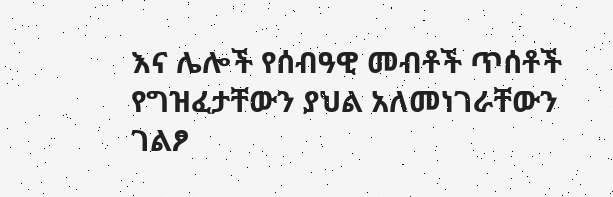እና ሌሎች የሰብዓዊ መብቶች ጥሰቶች የግዝፈታቸውን ያህል አለመነገራቸውን ገልፆ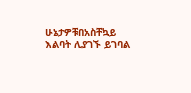ሁኔታዎቹበአስቸኳይ እልባት ሊያገኙ ይገባል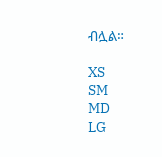ብሏል።

XS
SM
MD
LG